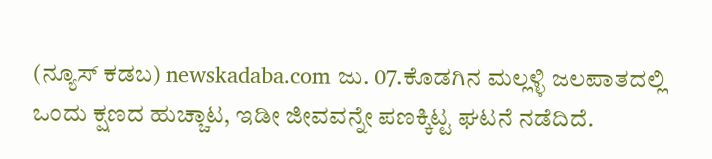(ನ್ಯೂಸ್ ಕಡಬ) newskadaba.com ಜು. 07.ಕೊಡಗಿನ ಮಲ್ಲಳ್ಳಿ ಜಲಪಾತದಲ್ಲಿ ಒಂದು ಕ್ಷಣದ ಹುಚ್ಚಾಟ, ಇಡೀ ಜೀವವನ್ನೇ ಪಣಕ್ಕಿಟ್ಟ ಘಟನೆ ನಡೆದಿದೆ.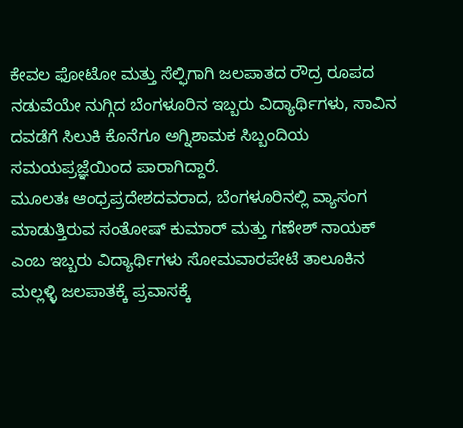ಕೇವಲ ಫೋಟೋ ಮತ್ತು ಸೆಲ್ಫಿಗಾಗಿ ಜಲಪಾತದ ರೌದ್ರ ರೂಪದ ನಡುವೆಯೇ ನುಗ್ಗಿದ ಬೆಂಗಳೂರಿನ ಇಬ್ಬರು ವಿದ್ಯಾರ್ಥಿಗಳು, ಸಾವಿನ ದವಡೆಗೆ ಸಿಲುಕಿ ಕೊನೆಗೂ ಅಗ್ನಿಶಾಮಕ ಸಿಬ್ಬಂದಿಯ ಸಮಯಪ್ರಜ್ಞೆಯಿಂದ ಪಾರಾಗಿದ್ದಾರೆ.
ಮೂಲತಃ ಆಂಧ್ರಪ್ರದೇಶದವರಾದ, ಬೆಂಗಳೂರಿನಲ್ಲಿ ವ್ಯಾಸಂಗ ಮಾಡುತ್ತಿರುವ ಸಂತೋಷ್ ಕುಮಾರ್ ಮತ್ತು ಗಣೇಶ್ ನಾಯಕ್ ಎಂಬ ಇಬ್ಬರು ವಿದ್ಯಾರ್ಥಿಗಳು ಸೋಮವಾರಪೇಟೆ ತಾಲೂಕಿನ ಮಲ್ಲಳ್ಳಿ ಜಲಪಾತಕ್ಕೆ ಪ್ರವಾಸಕ್ಕೆ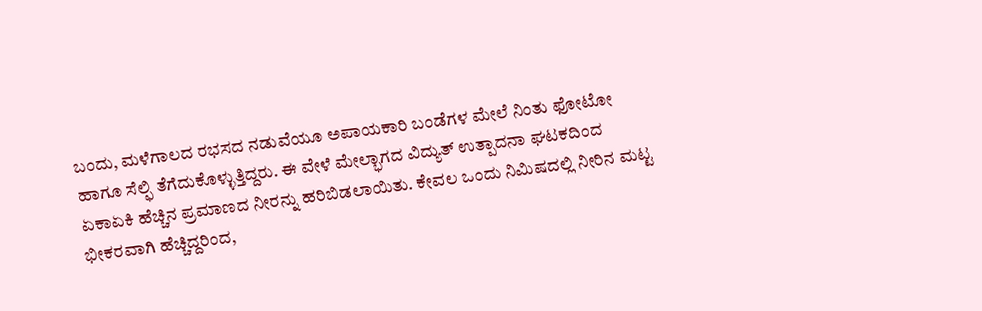ಬಂದು, ಮಳೆಗಾಲದ ರಭಸದ ನಡುವೆಯೂ ಅಪಾಯಕಾರಿ ಬಂಡೆಗಳ ಮೇಲೆ ನಿಂತು ಫೋಟೋ ಹಾಗೂ ಸೆಲ್ಫಿ ತೆಗೆದುಕೊಳ್ಳುತ್ತಿದ್ದರು. ಈ ವೇಳೆ ಮೇಲ್ಭಾಗದ ವಿದ್ಯುತ್ ಉತ್ಪಾದನಾ ಘಟಕದಿಂದ ಏಕಾಏಕಿ ಹೆಚ್ಚಿನ ಪ್ರಮಾಣದ ನೀರನ್ನು ಹರಿಬಿಡಲಾಯಿತು. ಕೇವಲ ಒಂದು ನಿಮಿಷದಲ್ಲಿ ನೀರಿನ ಮಟ್ಟ ಭೀಕರವಾಗಿ ಹೆಚ್ಚಿದ್ದರಿಂದ,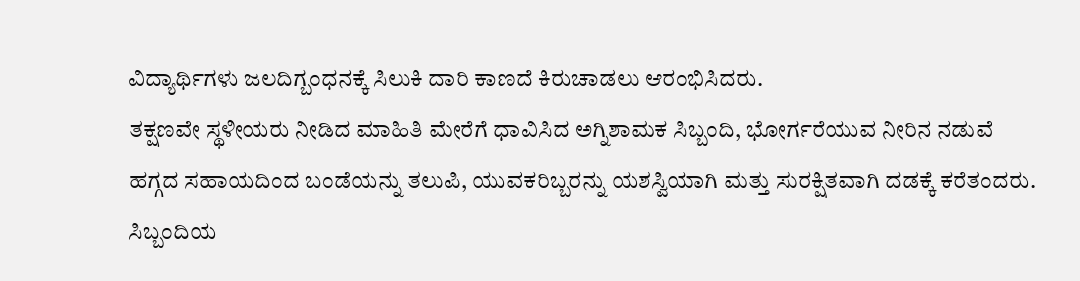ವಿದ್ಯಾರ್ಥಿಗಳು ಜಲದಿಗ್ಬಂಧನಕ್ಕೆ ಸಿಲುಕಿ ದಾರಿ ಕಾಣದೆ ಕಿರುಚಾಡಲು ಆರಂಭಿಸಿದರು.
ತಕ್ಷಣವೇ ಸ್ಥಳೀಯರು ನೀಡಿದ ಮಾಹಿತಿ ಮೇರೆಗೆ ಧಾವಿಸಿದ ಅಗ್ನಿಶಾಮಕ ಸಿಬ್ಬಂದಿ, ಭೋರ್ಗರೆಯುವ ನೀರಿನ ನಡುವೆ ಹಗ್ಗದ ಸಹಾಯದಿಂದ ಬಂಡೆಯನ್ನು ತಲುಪಿ, ಯುವಕರಿಬ್ಬರನ್ನು ಯಶಸ್ವಿಯಾಗಿ ಮತ್ತು ಸುರಕ್ಷಿತವಾಗಿ ದಡಕ್ಕೆ ಕರೆತಂದರು. ಸಿಬ್ಬಂದಿಯ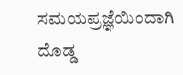ಸಮಯಪ್ರಜ್ಞೆಯಿಂದಾಗಿ ದೊಡ್ಡ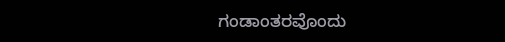ಗಂಡಾಂತರವೊಂದು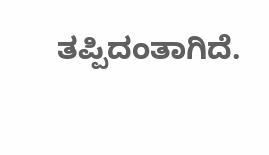ತಪ್ಪಿದಂತಾಗಿದೆ.